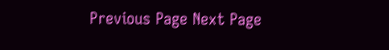Previous Page Next Page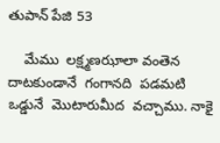తుపాన్ పేజి 53

    మేము  లక్ష్మణఝాలా వంతెన  దాటకుండానే  గంగానది  పడమటి  ఒడ్డునే  మొటారుమీద  వచ్చాము. నాకై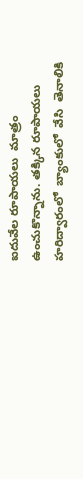ఐదువేల రూపాయలు  మాత్రం ఉంచుకొన్నాను. తక్కిన రూపాయలు   హరిద్వారంలో  బ్యాంకులో  వేసి  తెనాలికి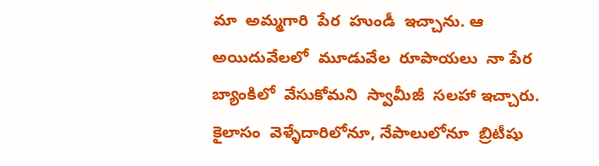మా  అమ్మగారి  పేర  హుండీ  ఇచ్చాను. ఆ  అయిదువేలలో  మూడువేల  రూపాయలు  నా పేర  బ్యాంకిలో  వేసుకోమని  స్వామీజీ  సలహా ఇచ్చారు.  కైలాసం  వెళ్ళేదారిలోనూ, నేపాలులోనూ  బ్రిటీషు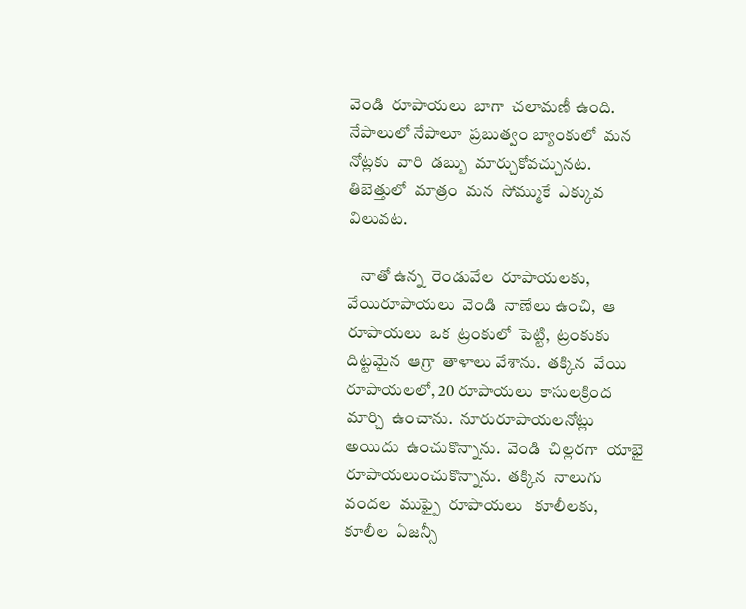వెండి  రూపాయలు  బాగా  చలామణీ ఉంది. నేపాలులో నేపాలూ  ప్రబుత్వం బ్యాంకులో  మన  నోట్లకు  వారి  డబ్బు  మార్చుకోవచ్చునట.  తిబెత్తులో  మాత్రం  మన  సోమ్ముకే  ఎక్కువ విలువట.

    నాతో ఉన్న  రెండువేల  రూపాయలకు,  వేయిరూపాయలు  వెండి  నాణేలు ఉంచి,  ఆ రూపాయలు  ఒక  ట్రంకులో  పెట్టి,  ట్రంకుకు  దిట్టమైన  ఆగ్రా  తాళాలు వేశాను.  తక్కిన  వేయి  రూపాయలలో, 20 రూపాయలు  కాసులక్రింద  మార్చి  ఉంచాను.  నూరురూపాయలనోట్లు   అయిదు  ఉంచుకొన్నాను.  వెండి  చిల్లరగా  యాభై రూపాయలుంచుకొన్నాను.  తక్కిన  నాలుగు వందల  ముఫ్పై  రూపాయలు   కూలీలకు,  కూలీల  ఏజన్సీ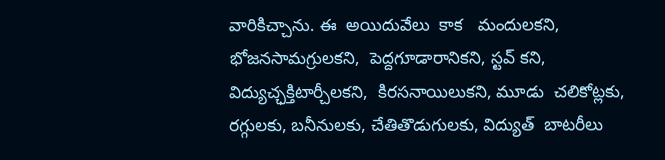వారికిచ్చాను. ఈ  అయిదువేలు  కాక   మందులకని,  భోజనసామగ్రులకని,  పెద్దగూడారానికని, స్టవ్ కని,  విద్యుచ్ఛక్తిటార్చీలకని,  కిరసనాయిలుకని, మూడు  చలికోట్లకు, రగ్గులకు, బనీనులకు, చేతితొడుగులకు, విద్యుత్  బాటరీలు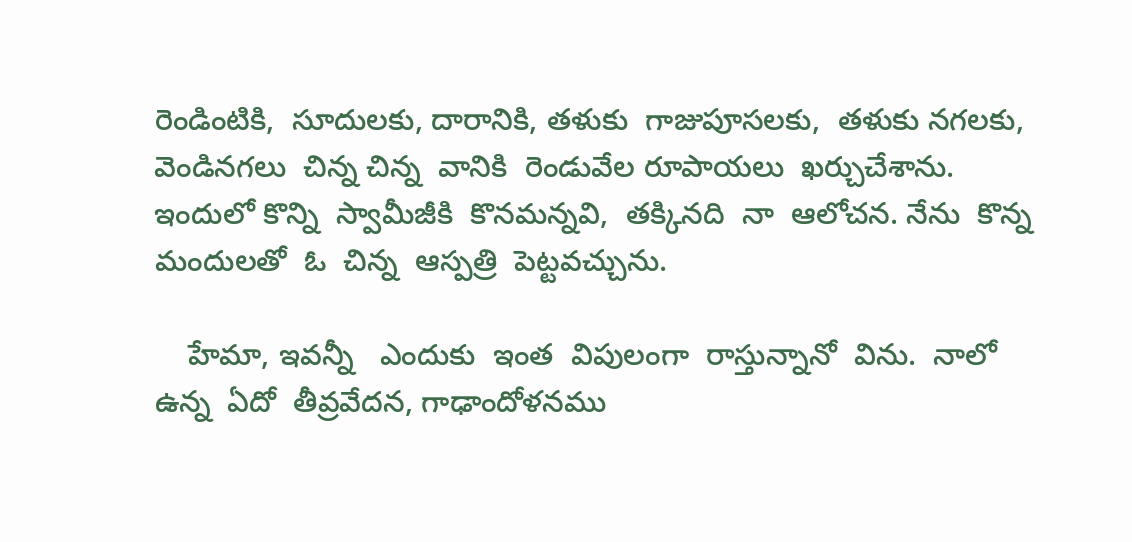రెండింటికి,  సూదులకు, దారానికి, తళుకు  గాజుపూసలకు,  తళుకు నగలకు,  వెండినగలు  చిన్న చిన్న  వానికి  రెండువేల రూపాయలు  ఖర్చుచేశాను. ఇందులో కొన్ని  స్వామీజీకి  కొనమన్నవి,  తక్కినది  నా  ఆలోచన. నేను  కొన్న  మందులతో  ఓ  చిన్న  ఆస్పత్రి  పెట్టవచ్చును.

    హేమా, ఇవన్నీ   ఎందుకు  ఇంత  విపులంగా  రాస్తున్నానో  విను.  నాలో   ఉన్న  ఏదో  తీవ్రవేదన, గాఢాందోళనము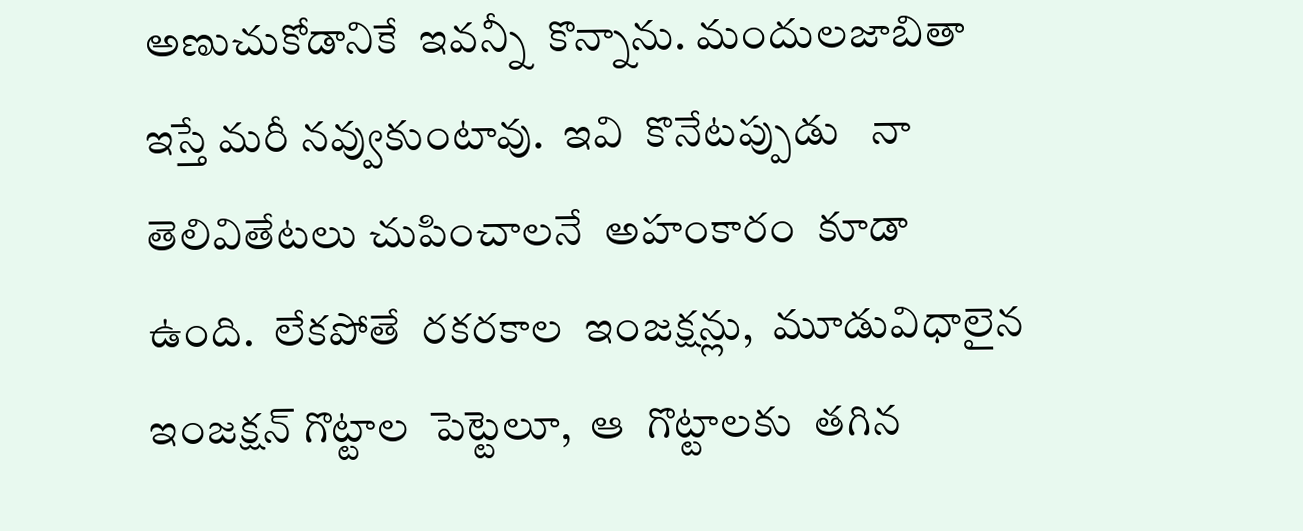అణుచుకోడానికే  ఇవన్నీ  కొన్నాను. మందులజాబితా  ఇస్తే మరీ నవ్వుకుంటావు.  ఇవి  కొనేటప్పుడు   నా  తెలివితేటలు చుపించాలనే  అహంకారం  కూడా   ఉంది.  లేకపోతే  రకరకాల  ఇంజక్షన్లు,  మూడువిధాలైన ఇంజక్షన్ గొట్టాల  పెట్టెలూ,  ఆ  గొట్టాలకు  తగిన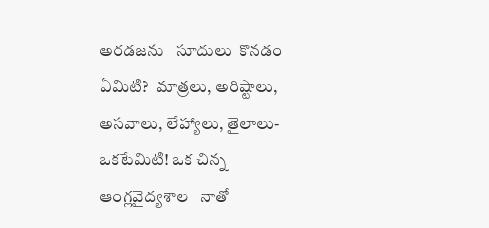అరడజను   సూదులు  కొనడం  ఏమిటి?  మాత్రలు, అరిష్టాలు, అసవాలు, లేహ్యాలు, తైలాలు-ఒకటేమిటి! ఒక చిన్న  ఆంగ్లవైద్యశాల   నాతో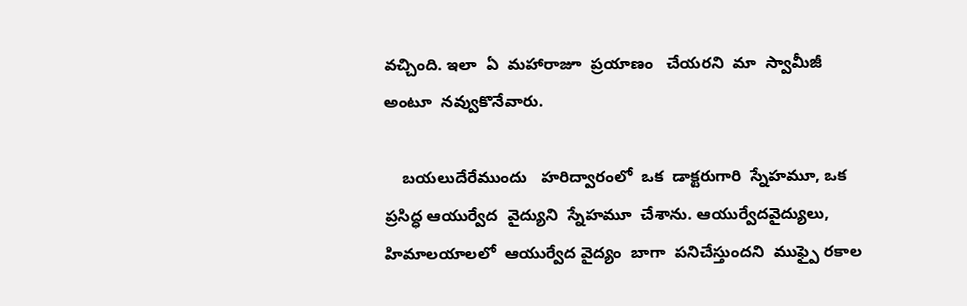వచ్చింది. ఇలా  ఏ  మహారాజూ  ప్రయాణం   చేయరని  మా  స్వామీజీ   అంటూ  నవ్వుకొనేవారు.

    బయలుదేరేముందు   హరిద్వారంలో  ఒక  డాక్టరుగారి  స్నేహమూ, ఒక  ప్రసిద్ధ ఆయుర్వేద  వైద్యుని  స్నేహమూ  చేశాను. ఆయుర్వేదవైద్యులు,  హిమాలయాలలో  ఆయుర్వేద వైద్యం  బాగా  పనిచేస్తుందని  ముఫ్పై రకాల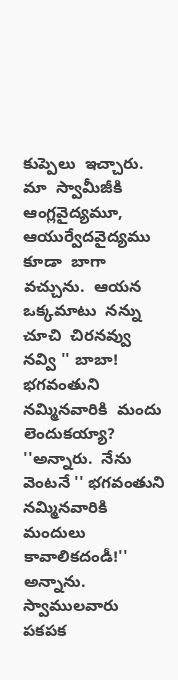కుప్పెలు  ఇచ్చారు. మా  స్వామీజీకి  ఆంగ్లవైద్యమూ, ఆయుర్వేదవైద్యము కూడా  బాగా  వచ్చును.  ఆయన  ఒక్కమాటు  నన్ను   చూచి  చిరనవ్వు  నవ్వి '' బాబా! భగవంతుని  నమ్మినవారికి  మందు  లెందుకయ్యా? ''అన్నారు.  నేను  వెంటనే '' భగవంతుని  నమ్మినవారికి  మందులు  కావాలికదండీ!'' అన్నాను. స్వాములవారు  పకపక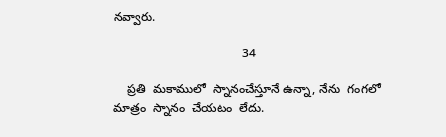నవ్వారు.

                                      34

    ప్రతి  మకాములో  స్నానంచేస్తూనే ఉన్నా, నేను  గంగలో  మాత్రం  స్నానం  చేయటం  లేదు.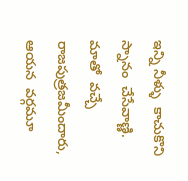ఇన్ని నీళ్ళు  కాచుకొని  స్నానం  చేసేవాణ్ణి. మాతో  వచ్చే  రాజపుత్రజమీందారు, ఆయన  వర్గమూ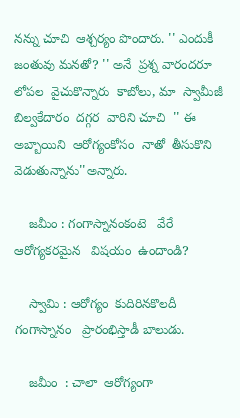నన్ను చూచి  ఆశ్చర్యం పొందారు. '' ఎందుకీ  జంతువు మనతో? '' అనే  ప్రశ్న వారందరూ  లోపల  వైచుకొన్నారు  కాబోలు, మా  స్వామీజీ  బిల్వకేదారం  దగ్గర  వారిని చూచి  '' ఈ  అబ్బాయిని  ఆరోగ్యంకోసం  నాతో  తీసుకొని  వెడుతున్నాను''అన్నారు.

    జమీం : గంగాస్నానంకంటె   వేరే  ఆరోగ్యకరమైన   విషయం  ఉందాండి?

    స్వామి : ఆరోగ్యం  కుదిరినకొలదీ  గంగాస్నానం   ప్రారంభిస్తాడీ బాలుడు.

    జమీం  : చాలా  ఆరోగ్యంగా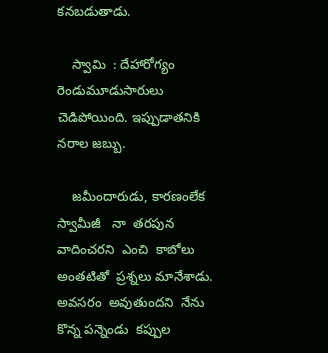కనబడుతాడు.

    స్వామి  : దేహారోగ్యం    రెండుమూడుసారులు    చెడిపోయింది. ఇప్పుడాతనికి నరాల జబ్బు.

    జమీందారుడు, కారణంలేక  స్వామీజీ   నా  తరపున  వాదించరని  ఎంచి  కాబోలు  అంతటితో  ప్రశ్నలు మానేశాడు. అవసరం  అవుతుందని  నేను కొన్న పన్నెండు  కప్పుల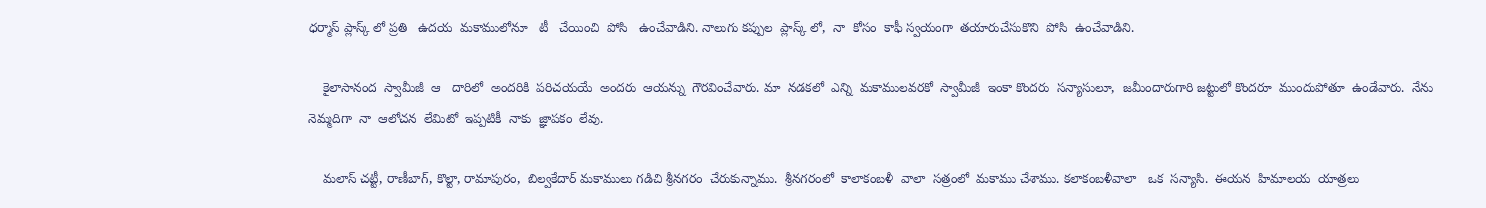ధర్మాస్ ప్లాస్క్ లో ప్రతి   ఉదయ  మకాములోనూ   టీ   చేయించి  పోసి   ఉంచేవాడిని. నాలుగు కప్పుల  ప్లాస్క్ లో,  నా  కోసం  కాఫీ స్వయంగా  తయారుచేసుకొని  పోసి  ఉంచేవాడిని.

    కైలాసానంద  స్వామీజీ  ఆ   దారిలో  అందరికి  పరిచయయే  అందరు  ఆయన్ను  గౌరవించేవారు. మా  నడకలో  ఎన్ని  మకాములవరకో  స్వామీజీ  ఇంకా కొందరు  సన్యాసులూ,  జమీందారుగారి జట్టులో కొందరూ  ముందుపోతూ  ఉండేవారు.  నేను  నెమ్మదిగా  నా  ఆలోచన  లేమిటో  ఇప్పటికీ  నాకు  జ్ఞాపకం  లేవు.

    మలాస్ చట్టీ, రాణీబాగ్, కొల్టా, రామాపురం,  బిల్వకేదార్ మకాములు గడిచి శ్రీనగరం  చేరుకున్నాము.  శ్రీనగరంలో  కాలాకంబళీ  వాలా  సత్రంలో  మకాము చేశాము. కలాకంబళీవాలా   ఒక  సన్యాసి.  ఈయన  హిమాలయ  యాత్రలు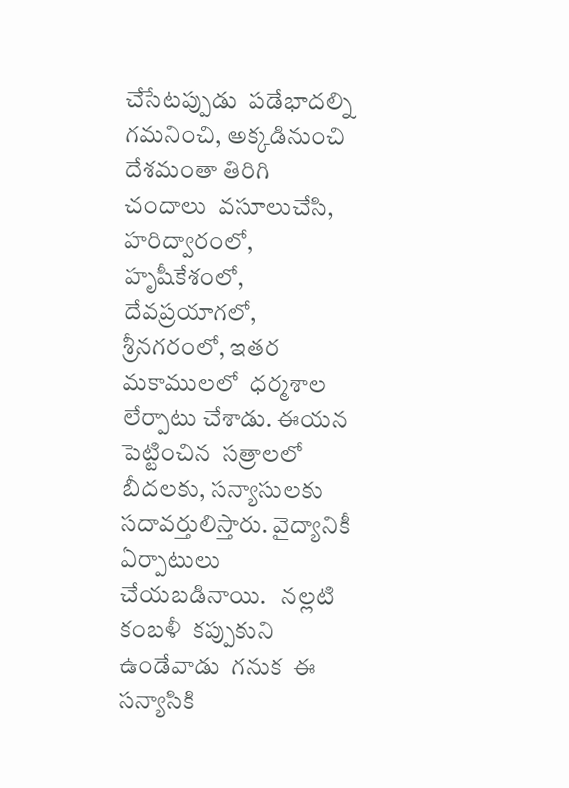చేసేటప్పుడు  పడేభాదల్ని గమనించి, అక్కడినుంచి  దేశమంతా తిరిగి  చందాలు  వసూలుచేసి, హరిద్వారంలో, హృషీకేశంలో,  దేవప్రయాగలో, శ్రీనగరంలో, ఇతర  మకాములలో  ధర్మశాల లేర్పాటు చేశాడు. ఈయన పెట్టించిన  సత్రాలలో  బీదలకు, సన్యాసులకు  సదావర్తులిస్తారు. వైద్యానికీ  ఏర్పాటులు  చేయబడినాయి.   నల్లటి  కంబళీ  కప్పుకుని  ఉండేవాడు  గనుక  ఈ  సన్యాసికి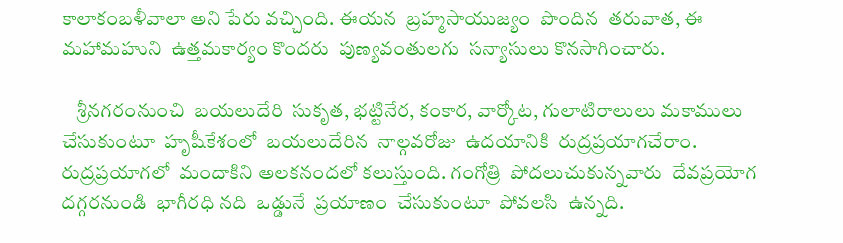కాలాకంబళీవాలా అని పేరు వచ్చింది. ఈయన  బ్రహ్మసాయుజ్యం  పొందిన  తరువాత, ఈ  మహామహుని  ఉత్తమకార్యం కొందరు  పుణ్యవంతులగు  సన్యాసులు కొనసాగించారు.

    శ్రీనగరంనుంచి  బయలుదేరి  సుకృత, భట్టినేర, కంకార, వార్కోట, గులాటిరాలులు మకాములు  చేసుకుంటూ  హృషీకేశంలో  బయలుదేరిన  నాల్గవరోజు  ఉదయానికి  రుద్రప్రయాగచేరాం. రుద్రప్రయాగలో  మందాకిని అలకనందలో కలుస్తుంది. గంగోత్రి  పోదలుచుకున్నవారు  దేవప్రయోగ దగ్గరనుండి  భాగీరధి నది  ఒడ్డునే  ప్రయాణం  చేసుకుంటూ  పోవలసి  ఉన్నది.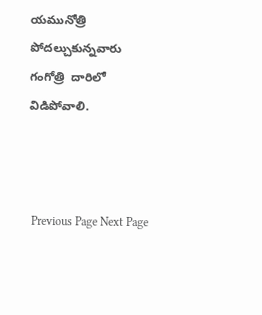యమునోత్రి  పోదల్చుకున్నవారు గంగోత్రి  దారిలో  విడిపోవాలి.



 Previous Page Next Page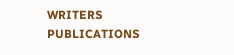WRITERS
PUBLICATIONS